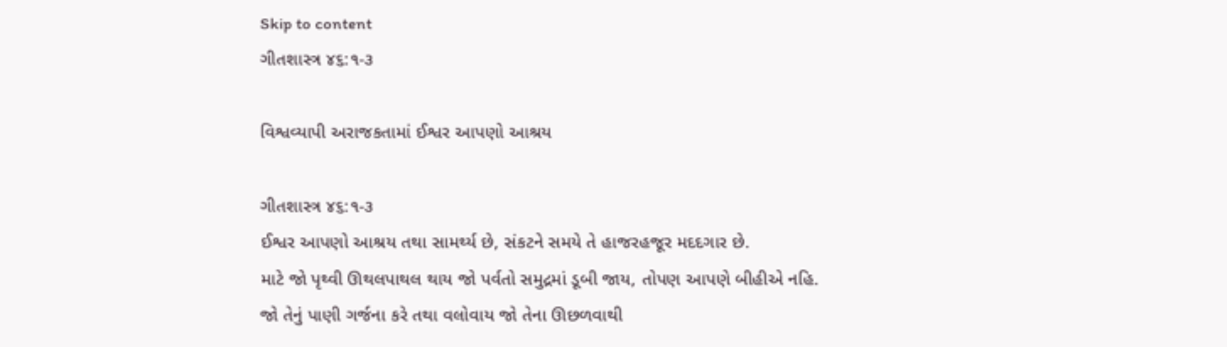Skip to content
ગીતશાસ્ત્ર ૪૬:૧-૩

વિશ્વવ્યાપી અરાજકતામાં ઈશ્વર આપણો આશ્રય

ગીતશાસ્ત્ર ૪૬:૧-૩
ઈશ્વર આપણો આશ્રય તથા સામર્થ્ય છે, સંકટને સમયે તે હાજરહજૂર મદદગાર છે.
માટે જો પૃથ્વી ઊથલપાથલ થાય જો પર્વતો સમુદ્રમાં ડૂબી જાય, તોપણ આપણે બીહીએ નહિ.
જો તેનું પાણી ગર્જના કરે તથા વલોવાય જો તેના ઊછળવાથી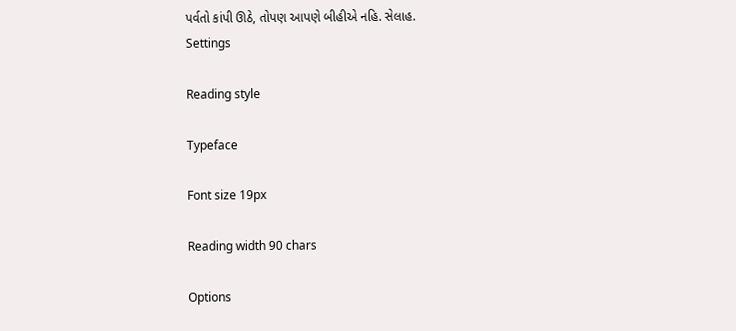પર્વતો કાંપી ઊઠે, તોપણ આપણે બીહીએ નહિ. સેલાહ.
Settings

Reading style

Typeface

Font size 19px

Reading width 90 chars

Options